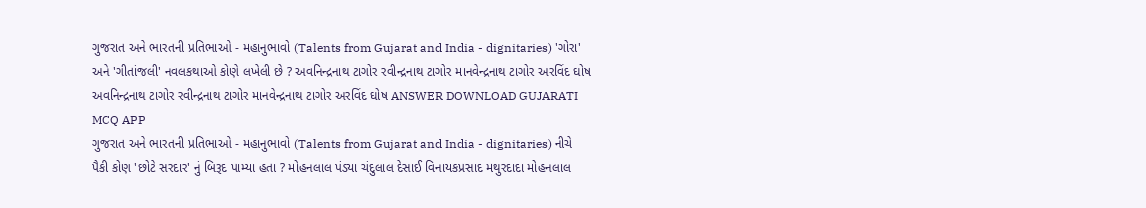ગુજરાત અને ભારતની પ્રતિભાઓ - મહાનુભાવો (Talents from Gujarat and India - dignitaries) 'ગોરા' અને 'ગીતાંજલી' નવલકથાઓ કોણે લખેલી છે ? અવનિન્દ્રનાથ ટાગોર રવીન્દ્રનાથ ટાગોર માનવેન્દ્રનાથ ટાગોર અરવિંદ ઘોષ અવનિન્દ્રનાથ ટાગોર રવીન્દ્રનાથ ટાગોર માનવેન્દ્રનાથ ટાગોર અરવિંદ ઘોષ ANSWER DOWNLOAD GUJARATI MCQ APP
ગુજરાત અને ભારતની પ્રતિભાઓ - મહાનુભાવો (Talents from Gujarat and India - dignitaries) નીચે પૈકી કોણ 'છોટે સરદાર' નું બિરૂદ પામ્યા હતા ? મોહનલાલ પંડ્યા ચંદુલાલ દેસાઈ વિનાયકપ્રસાદ મથુરદાદા મોહનલાલ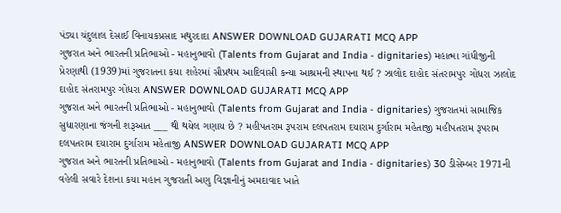પંડ્યા ચંદુલાલ દેસાઈ વિનાયકપ્રસાદ મથુરદાદા ANSWER DOWNLOAD GUJARATI MCQ APP
ગુજરાત અને ભારતની પ્રતિભાઓ - મહાનુભાવો (Talents from Gujarat and India - dignitaries) મહાત્મા ગાંધીજીની પ્રેરણાથી (1939)માં ગુજરાતના કયા શહેરમાં સૌપ્રથમ આદિવાસી કન્યા આશ્રમની સ્થાપના થઈ ? ઝાલોદ દાહોદ સંતરામપુર ગોધરા ઝાલોદ દાહોદ સંતરામપુર ગોધરા ANSWER DOWNLOAD GUJARATI MCQ APP
ગુજરાત અને ભારતની પ્રતિભાઓ - મહાનુભાવો (Talents from Gujarat and India - dignitaries) ગુજરાતમાં સામાજિક સુધારણાના જંગની શરૂઆત ___ થી થયેલ ગણાય છે ? મહીપતરામ રૂપરામ દલપતરામ દયારામ દુર્ગારામ મહેતાજી મહીપતરામ રૂપરામ દલપતરામ દયારામ દુર્ગારામ મહેતાજી ANSWER DOWNLOAD GUJARATI MCQ APP
ગુજરાત અને ભારતની પ્રતિભાઓ - મહાનુભાવો (Talents from Gujarat and India - dignitaries) 30 ડીસેમ્બર 1971ની વહેલી સવારે દેશના કયા મહાન ગુજરાતી અણુ વિજ્ઞાનીનું અમદાવાદ ખાતે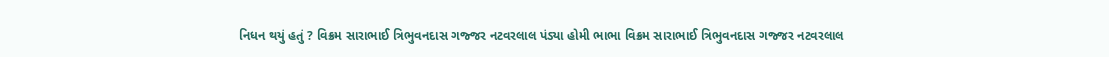નિધન થયું હતું ? વિક્રમ સારાભાઈ ત્રિભુવનદાસ ગજ્જર નટવરલાલ પંડ્યા હોમી ભાભા વિક્રમ સારાભાઈ ત્રિભુવનદાસ ગજ્જર નટવરલાલ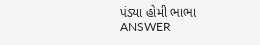પંડ્યા હોમી ભાભા ANSWER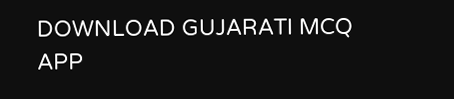DOWNLOAD GUJARATI MCQ APP